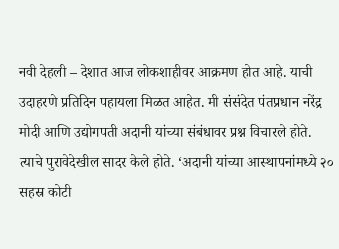नवी देहली – देशात आज लोकशाहीवर आक्रमण होत आहे. याची उदाहरणे प्रतिदिन पहायला मिळत आहेत. मी संसंदेत पंतप्रधान नरेंद्र मोदी आणि उद्योगपती अदानी यांच्या संबंधावर प्रश्न विचारले होते. त्याचे पुरावेदेखील सादर केले होते. ‘अदानी यांच्या आस्थापनांमध्ये २० सहस्र कोटी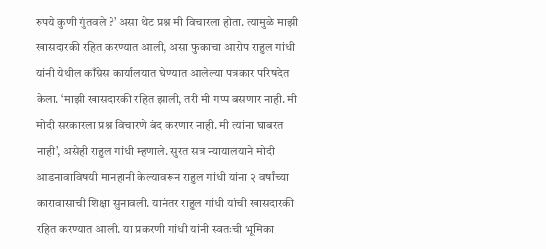रुपये कुणी गुंतवले ?’ असा थेट प्रश्न मी विचारला होता. त्यामुळे माझी खासदारकी रहित करण्यात आली, असा फुकाचा आरोप राहुल गांधी यांनी येथील काँग्रेस कार्यालयात घेण्यात आलेल्या पत्रकार परिषदेत केला. ‘माझी खासदारकी रहित झाली, तरी मी गप्प बसणार नाही. मी मोदी सरकारला प्रश्न विचारणे बंद करणार नाही. मी त्यांना घाबरत नाही’, असेही राहुल गांधी म्हणाले. सुरत सत्र न्यायालयाने मोदी आडनावाविषयी मानहानी केल्यावरून राहुल गांधी यांना २ वर्षांच्या कारावासाची शिक्षा सुनावली. यानंतर राहुल गांधी यांची खासदारकी रहित करण्यात आली. या प्रकरणी गांधी यांनी स्वतःची भूमिका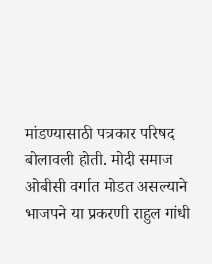मांडण्यासाठी पत्रकार परिषद बोलावली होती. मोदी समाज ओबीसी वर्गात मोडत असल्याने भाजपने या प्रकरणी राहुल गांधी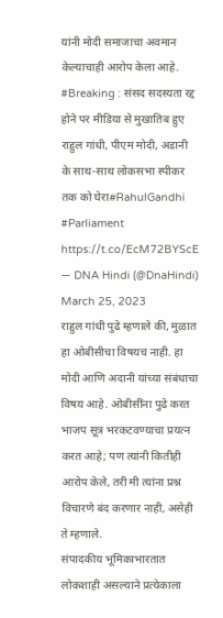यांनी मोदी समाजाचा अवमान केल्याचाही आरोप केला आहे.
#Breaking : संसद सदस्यता रद्द होने पर मीडिया से मुखातिब हुए राहुल गांधी, पीएम मोदी, अडानी के साथ-साथ लोकसभा स्पीकर तक को घेरा#RahulGandhi #Parliament https://t.co/EcM72BYScE
— DNA Hindi (@DnaHindi) March 25, 2023
राहुल गांधी पुढे म्हणाले की, मुळात हा ओबीसीचा विषयच नाही. हा मोदी आणि अदानी यांच्या संबंधाचा विषय आहे. ओबीसींना पुढे करत भाजप सूत्र भरकटवण्याचा प्रयत्न करत आहे; पण त्यांनी कितीही आरोप केले, तरी मी त्यांना प्रश्न विचारणे बंद करणार नाही, असेही ते म्हणाले.
संपादकीय भूमिकाभारतात लोकशाही असल्याने प्रत्येकाला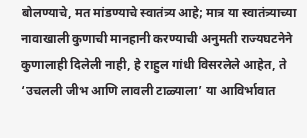बोलण्याचे, मत मांडण्याचे स्वातंत्र्य आहे; मात्र या स्वातंत्र्याच्या नावाखाली कुणाची मानहानी करण्याची अनुमती राज्यघटनेने कुणालाही दिलेली नाही, हे राहुल गांधी विसरलेले आहेत, ते ‘उचलली जीभ आणि लावली टाळ्याला’ या आविर्भावात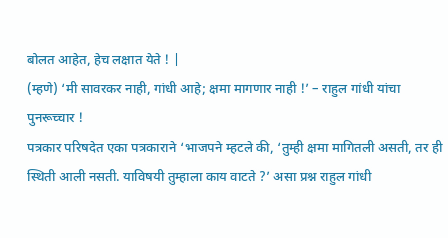बोलत आहेत, हेच लक्षात येते ! |
(म्हणे) ‘मी सावरकर नाही, गांधी आहे; क्षमा मागणार नाही !’ – राहुल गांधी यांचा पुनरूच्चार !
पत्रकार परिषदेत एका पत्रकाराने ‘भाजपने म्हटले की, ‘तुम्ही क्षमा मागितली असती, तर ही स्थिती आली नसती. याविषयी तुम्हाला काय वाटते ?’ असा प्रश्न राहुल गांधी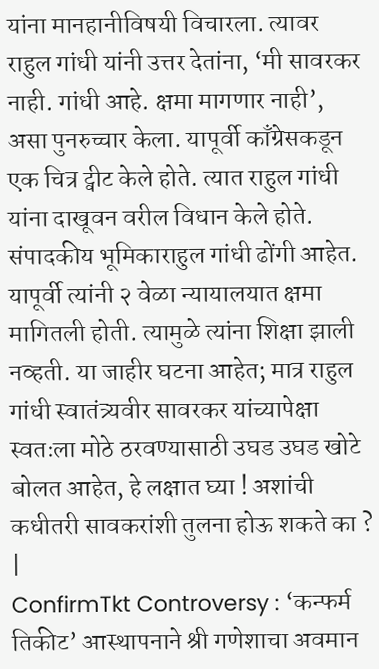यांना मानहानीविषयी विचारला. त्यावर राहुल गांधी यांनी उत्तर देतांना, ‘मी सावरकर नाही. गांधी आहे. क्षमा मागणार नाही’, असा पुनरुच्चार केला. यापूर्वी काँग्रेसकडून एक चित्र ट्वीट केले होते. त्यात राहुल गांधी यांना दाखूवन वरील विधान केले होते.
संपादकीय भूमिकाराहुल गांधी ढोंगी आहेत. यापूर्वी त्यांनी २ वेळा न्यायालयात क्षमा मागितली होती. त्यामुळे त्यांना शिक्षा झाली नव्हती. या जाहीर घटना आहेत; मात्र राहुल गांधी स्वातंत्र्यवीर सावरकर यांच्यापेक्षा स्वतःला मोठे ठरवण्यासाठी उघड उघड खोटे बोलत आहेत, हे लक्षात घ्या ! अशांची कधीतरी सावकरांशी तुलना होऊ शकते का ? |
ConfirmTkt Controversy : ‘कन्फर्म तिकीट’ आस्थापनाने श्री गणेशाचा अवमान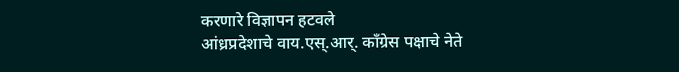करणारे विज्ञापन हटवले
आंध्रप्रदेशाचे वाय.एस्.आर्. काँग्रेस पक्षाचे नेते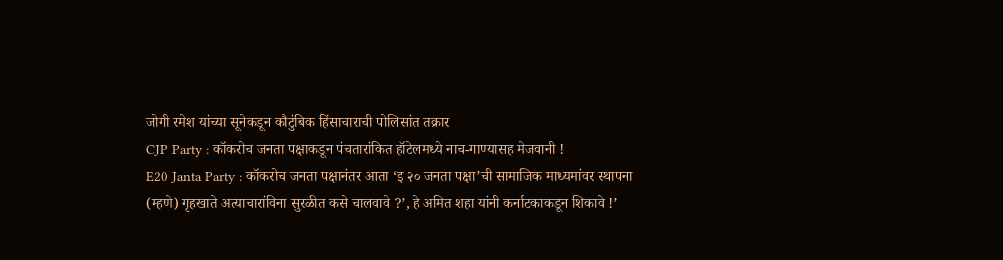जोगी रमेश यांच्या सूनेकडून कौटुंबिक हिंसाचाराची पोलिसांत तक्रार
CJP Party : कॉकरोच जनता पक्षाकडून पंचतारांकित हॉटेलमध्ये नाच-गाण्यासह मेजवानी !
E20 Janta Party : कॉकरोच जनता पक्षानंतर आता ‘इ २० जनता पक्षा’ची सामाजिक माध्यमांवर स्थापना
(म्हणे) गृहखाते अत्याचारांविना सुरळीत कसे चालवावे ?’, हे अमित शहा यांनी कर्नाटकाकडून शिकावे !’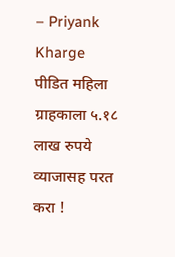– Priyank Kharge
पीडित महिला ग्राहकाला ५.१८ लाख रुपये व्याजासह परत करा !